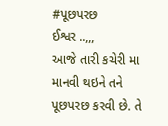#પૂછપરછ
ઈશ્વર ..,,,
આજે તારી કચેરી મા માનવી થઇને તને પૂછપરછ કરવી છે. તે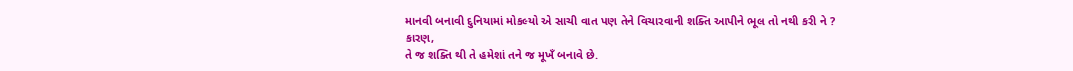માનવી બનાવી દુનિયામાં મોકલ્યો એ સાચી વાત પણ તેને વિચારવાની શક્તિ આપીને ભૂલ તો નથી કરી ને ? કારણ,
તે જ શક્તિ થી તે હમેશાં તને જ મૂખઁ બનાવે છે.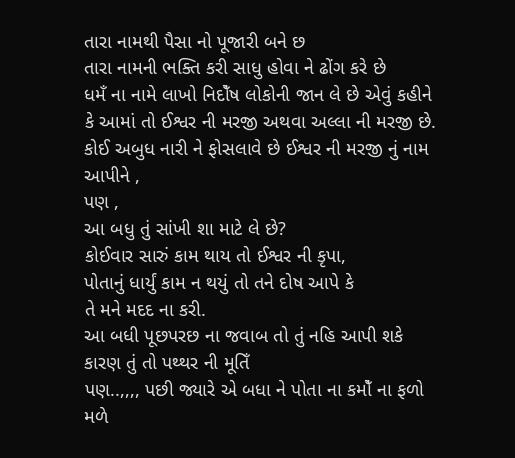તારા નામથી પૈસા નો પૂજારી બને છ
તારા નામની ભક્તિ કરી સાધુ હોવા ને ઢોંગ કરે છે
ધમઁ ના નામે લાખો નિદોઁષ લોકોની જાન લે છે એવું કહીને કે આમાં તો ઈશ્વર ની મરજી અથવા અલ્લા ની મરજી છે.
કોઈ અબુધ નારી ને ફોસલાવે છે ઈશ્વર ની મરજી નું નામ આપીને ,
પણ ,
આ બધુ તું સાંખી શા માટે લે છે?
કોઈવાર સારું કામ થાય તો ઈશ્વર ની કૃપા,
પોતાનું ધાર્યું કામ ન થયું તો તને દોષ આપે કે
તે મને મદદ ના કરી.
આ બધી પૂછપરછ ના જવાબ તો તું નહિ આપી શકે
કારણ તું તો પથ્થર ની મૂતિઁ
પણ..,,,, પછી જ્યારે એ બધા ને પોતા ના કમોઁ ના ફળો મળે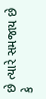છે ત્યારે સમજાય છે કે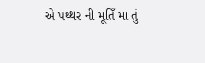એ પથ્થર ની મૂતિઁ મા તું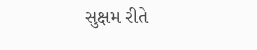સુક્ષમ રીતે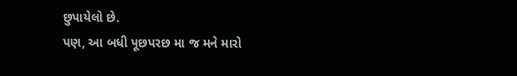છુપાયેલો છે.
પણ, આ બધી પૂછપરછ મા જ મને મારો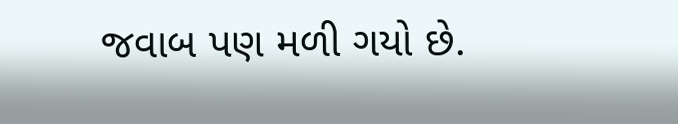જવાબ પણ મળી ગયો છે.